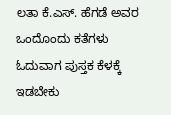ಲತಾ ಕೆ.ಎಸ್. ಹೆಗಡೆ ಅವರ ಒಂದೊಂದು ಕತೆಗಳು ಓದುವಾಗ ಪುಸ್ತಕ ಕೆಳಕ್ಕೆ ಇಡಬೇಕು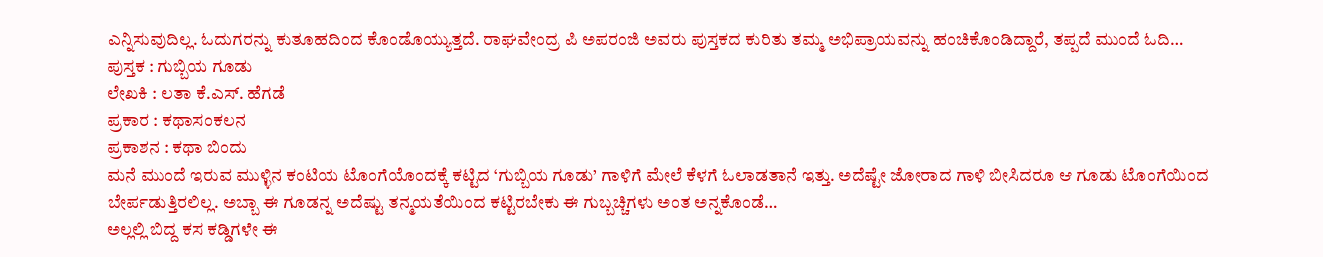ಎನ್ನಿಸುವುದಿಲ್ಲ. ಓದುಗರನ್ನು ಕುತೂಹದಿಂದ ಕೊಂಡೊಯ್ಯುತ್ತದೆ. ರಾಘವೇಂದ್ರ ಪಿ ಅಪರಂಜಿ ಅವರು ಪುಸ್ತಕದ ಕುರಿತು ತಮ್ಮ ಅಭಿಪ್ರಾಯವನ್ನು ಹಂಚಿಕೊಂಡಿದ್ದಾರೆ, ತಪ್ಪದೆ ಮುಂದೆ ಓದಿ…
ಪುಸ್ತಕ : ಗುಬ್ಬಿಯ ಗೂಡು
ಲೇಖಕಿ : ಲತಾ ಕೆ.ಎಸ್. ಹೆಗಡೆ
ಪ್ರಕಾರ : ಕಥಾಸಂಕಲನ
ಪ್ರಕಾಶನ : ಕಥಾ ಬಿಂದು
ಮನೆ ಮುಂದೆ ಇರುವ ಮುಳ್ಳಿನ ಕಂಟಿಯ ಟೊಂಗೆಯೊಂದಕ್ಕೆ ಕಟ್ಟಿದ ‘ಗುಬ್ಬಿಯ ಗೂಡು’ ಗಾಳಿಗೆ ಮೇಲೆ ಕೆಳಗೆ ಓಲಾಡತಾನೆ ಇತ್ತು. ಅದೆಷ್ಟೇ ಜೋರಾದ ಗಾಳಿ ಬೀಸಿದರೂ ಆ ಗೂಡು ಟೊಂಗೆಯಿಂದ ಬೇರ್ಪಡುತ್ತಿರಲಿಲ್ಲ. ಅಬ್ಬಾ ಈ ಗೂಡನ್ನ ಅದೆಷ್ಟು ತನ್ಮಯತೆಯಿಂದ ಕಟ್ಟಿರಬೇಕು ಈ ಗುಬ್ಬಚ್ಚಿಗಳು ಅಂತ ಅನ್ನಕೊಂಡೆ…
ಅಲ್ಲಲ್ಲಿ ಬಿದ್ದ ಕಸ ಕಡ್ಡಿಗಳೇ ಈ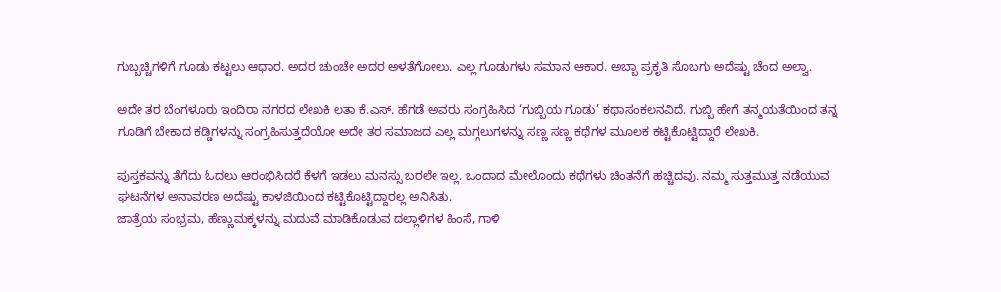ಗುಬ್ಬಚ್ಚಿಗಳಿಗೆ ಗೂಡು ಕಟ್ಟಲು ಆಧಾರ. ಅದರ ಚುಂಚೇ ಅದರ ಅಳತೆಗೋಲು. ಎಲ್ಲ ಗೂಡುಗಳು ಸಮಾನ ಆಕಾರ. ಅಬ್ಬಾ ಪ್ರಕೃತಿ ಸೊಬಗು ಅದೆಷ್ಟು ಚೆಂದ ಅಲ್ವಾ.

ಅದೇ ತರ ಬೆಂಗಳೂರು ಇಂದಿರಾ ನಗರದ ಲೇಖಕಿ ಲತಾ ಕೆ.ಎಸ್. ಹೆಗಡೆ ಅವರು ಸಂಗ್ರಹಿಸಿದ ‘ಗುಬ್ಬಿಯ ಗೂಡು’ ಕಥಾಸಂಕಲನವಿದೆ. ಗುಬ್ಬಿ ಹೇಗೆ ತನ್ಮಯತೆಯಿಂದ ತನ್ನ ಗೂಡಿಗೆ ಬೇಕಾದ ಕಡ್ಡಿಗಳನ್ನು ಸಂಗ್ರಹಿಸುತ್ತದೆಯೋ ಅದೇ ತರ ಸಮಾಜದ ಎಲ್ಲ ಮಗ್ಗಲುಗಳನ್ನು ಸಣ್ಣ ಸಣ್ಣ ಕಥೆಗಳ ಮೂಲಕ ಕಟ್ಟಿಕೊಟ್ಟಿದ್ದಾರೆ ಲೇಖಕಿ.

ಪುಸ್ತಕವನ್ನು ತೆಗೆದು ಓದಲು ಆರಂಭಿಸಿದರೆ ಕೆಳಗೆ ಇಡಲು ಮನಸ್ಸು ಬರಲೇ ಇಲ್ಲ. ಒಂದಾದ ಮೇಲೊಂದು ಕಥೆಗಳು ಚಿಂತನೆಗೆ ಹಚ್ಚಿದವು. ನಮ್ಮ ಸುತ್ತಮುತ್ತ ನಡೆಯುವ ಘಟನೆಗಳ ಅನಾವರಣ ಅದೆಷ್ಟು ಕಾಳಜಿಯಿಂದ ಕಟ್ಟಿಕೊಟ್ಟಿದ್ದಾರಲ್ಲ ಅನಿಸಿತು.
ಜಾತ್ರೆಯ ಸಂಭ್ರಮ, ಹೆಣ್ಣುಮಕ್ಕಳನ್ನು ಮದುವೆ ಮಾಡಿಕೊಡುವ ದಲ್ಲಾಳಿಗಳ ಹಿಂಸೆ, ಗಾಳಿ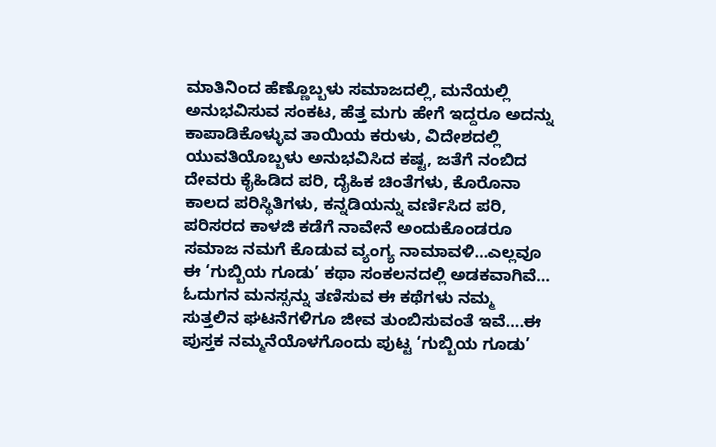ಮಾತಿನಿಂದ ಹೆಣ್ಣೊಬ್ಬಳು ಸಮಾಜದಲ್ಲಿ, ಮನೆಯಲ್ಲಿ ಅನುಭವಿಸುವ ಸಂಕಟ, ಹೆತ್ತ ಮಗು ಹೇಗೆ ಇದ್ದರೂ ಅದನ್ನು ಕಾಪಾಡಿಕೊಳ್ಳುವ ತಾಯಿಯ ಕರುಳು, ವಿದೇಶದಲ್ಲಿ ಯುವತಿಯೊಬ್ಬಳು ಅನುಭವಿಸಿದ ಕಷ್ಟ, ಜತೆಗೆ ನಂಬಿದ ದೇವರು ಕೈಹಿಡಿದ ಪರಿ, ದೈಹಿಕ ಚಿಂತೆಗಳು, ಕೊರೊನಾ ಕಾಲದ ಪರಿಸ್ಥಿತಿಗಳು, ಕನ್ನಡಿಯನ್ನು ವರ್ಣಿಸಿದ ಪರಿ, ಪರಿಸರದ ಕಾಳಜಿ ಕಡೆಗೆ ನಾವೇನೆ ಅಂದುಕೊಂಡರೂ ಸಮಾಜ ನಮಗೆ ಕೊಡುವ ವ್ಯಂಗ್ಯ ನಾಮಾವಳಿ…ಎಲ್ಲವೂ ಈ ‘ಗುಬ್ಬಿಯ ಗೂಡು’ ಕಥಾ ಸಂಕಲನದಲ್ಲಿ ಅಡಕವಾಗಿವೆ…
ಓದುಗನ ಮನಸ್ಸನ್ನು ತಣಿಸುವ ಈ ಕಥೆಗಳು ನಮ್ಮ ಸುತ್ತಲಿನ ಘಟನೆಗಳಿಗೂ ಜೀವ ತುಂಬಿಸುವಂತೆ ಇವೆ….ಈ ಪುಸ್ತಕ ನಮ್ಮನೆಯೊಳಗೊಂದು ಪುಟ್ಟ ‘ಗುಬ್ಬಿಯ ಗೂಡು’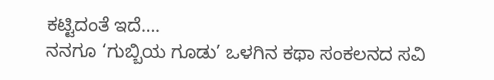ಕಟ್ಟಿದಂತೆ ಇದೆ….
ನನಗೂ ‘ಗುಬ್ಬಿಯ ಗೂಡು’ ಒಳಗಿನ ಕಥಾ ಸಂಕಲನದ ಸವಿ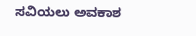ಸವಿಯಲು ಅವಕಾಶ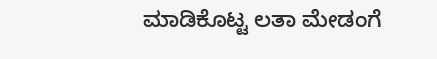ಮಾಡಿಕೊಟ್ಟ ಲತಾ ಮೇಡಂಗೆ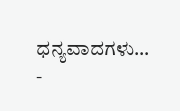ಧನ್ಯವಾದಗಳು…
-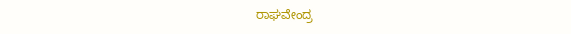ರಾಘವೇಂದ್ರ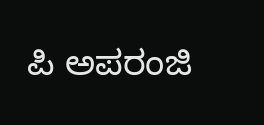ಪಿ ಅಪರಂಜಿ